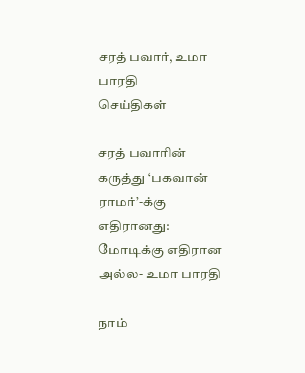சரத் பவார், உமா பாரதி
செய்திகள்

சரத் பவாரின் கருத்து ‘பகவான் ராமர்’-க்கு எதிரானது: மோடிக்கு எதிரான அல்ல- உமா பாரதி

நாம்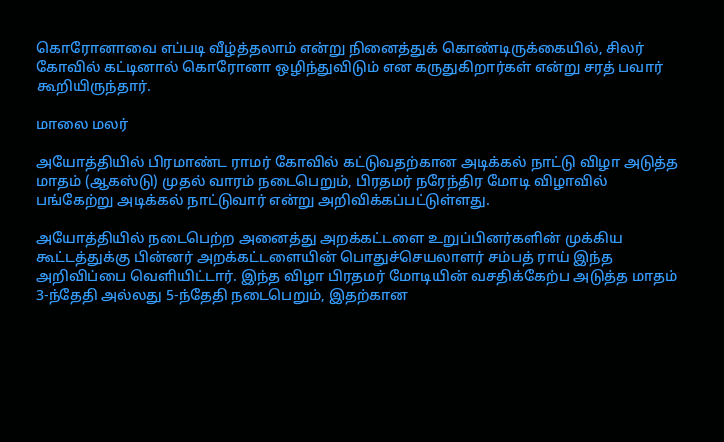கொரோனாவை எப்படி வீழ்த்தலாம் என்று நினைத்துக் கொண்டிருக்கையில், சிலர் கோவில் கட்டினால் கொரோனா ஒழிந்துவிடும் என கருதுகிறார்கள் என்று சரத் பவார் கூறியிருந்தார்.

மாலை மலர்

அயோத்தியில் பிரமாண்ட ராமர் கோவில் கட்டுவதற்கான அடிக்கல் நாட்டு விழா அடுத்த மாதம் (ஆகஸ்டு) முதல் வாரம் நடைபெறும், பிரதமர் நரேந்திர மோடி விழாவில் பங்கேற்று அடிக்கல் நாட்டுவார் என்று அறிவிக்கப்பட்டுள்ளது.

அயோத்தியில் நடைபெற்ற அனைத்து அறக்கட்டளை உறுப்பினர்களின் முக்கிய கூட்டத்துக்கு பின்னர் அறக்கட்டளையின் பொதுச்செயலாளர் சம்பத் ராய் இந்த அறிவிப்பை வெளியிட்டார். இந்த விழா பிரதமர் மோடியின் வசதிக்கேற்ப அடுத்த மாதம் 3-ந்தேதி அல்லது 5-ந்தேதி நடைபெறும், இதற்கான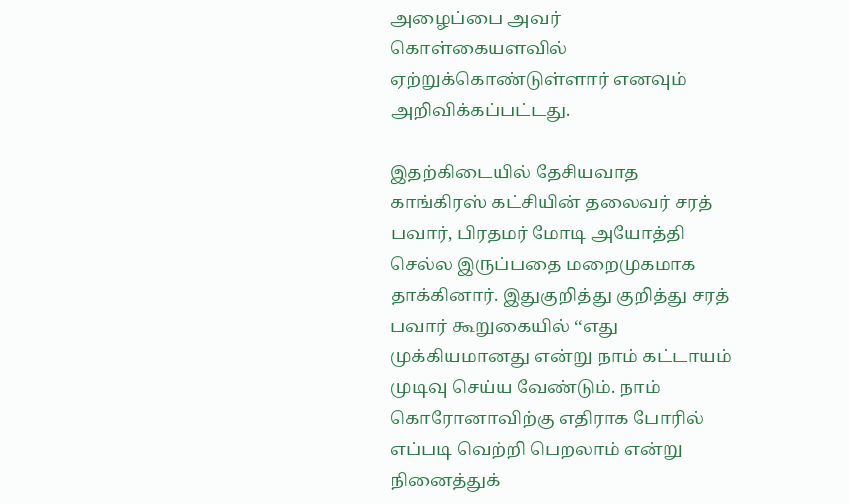அழைப்பை அவர் கொள்கையளவில் ஏற்றுக்கொண்டுள்ளார் எனவும் அறிவிக்கப்பட்டது.

இதற்கிடையில் தேசியவாத காங்கிரஸ் கட்சியின் தலைவர் சரத் பவார், பிரதமர் மோடி அயோத்தி செல்ல இருப்பதை மறைமுகமாக தாக்கினார். இதுகுறித்து குறித்து சரத் பவார் கூறுகையில் ‘‘எது முக்கியமானது என்று நாம் கட்டாயம் முடிவு செய்ய வேண்டும். நாம் கொரோனாவிற்கு எதிராக போரில் எப்படி வெற்றி பெறலாம் என்று நினைத்துக்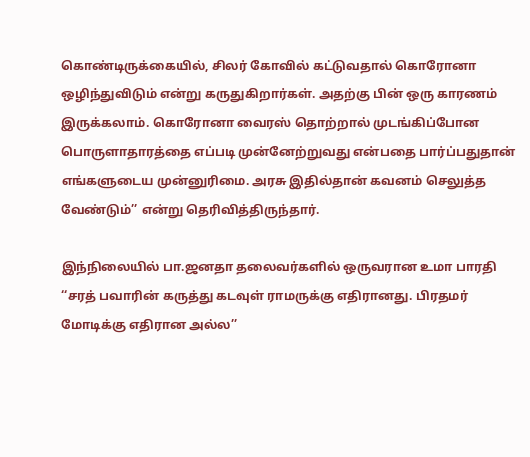கொண்டிருக்கையில், சிலர் கோவில் கட்டுவதால் கொரோனா ஒழிந்துவிடும் என்று கருதுகிறார்கள். அதற்கு பின் ஒரு காரணம் இருக்கலாம். கொரோனா வைரஸ் தொற்றால் முடங்கிப்போன பொருளாதாரத்தை எப்படி முன்னேற்றுவது என்பதை பார்ப்பதுதான் எங்களுடைய முன்னுரிமை. அரசு இதில்தான் கவனம் செலுத்த வேண்டும்’’ என்று தெரிவித்திருந்தார்.

இந்நிலையில் பா.ஜனதா தலைவர்களில் ஒருவரான உமா பாரதி ‘‘சரத் பவாரின் கருத்து கடவுள் ராமருக்கு எதிரானது. பிரதமர் மோடிக்கு எதிரான அல்ல’’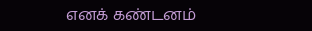எனக் கண்டனம்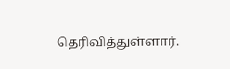தெரிவித்துள்ளார்.